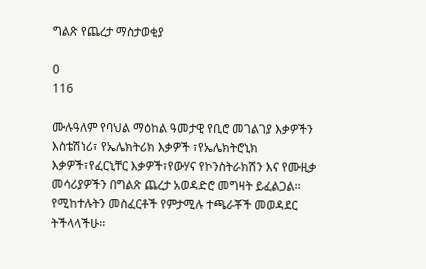ግልጽ የጨረታ ማስታወቂያ

0
116

ሙሉዓለም የባህል ማዕከል ዓመታዊ የቢሮ መገልገያ እቃዎችን እስቴሽነሪ፣ የኤሌክትሪክ እቃዎች ፣የኤሌክትሮኒክ እቃዎች፣የፈርኒቸር እቃዎች፣የውሃና የኮንስትራክሽን እና የሙዚቃ መሳሪያዎችን በግልጽ ጨረታ አወዳድሮ መግዛት ይፈልጋል፡፡ የሚከተሉትን መስፈርቶች የምታሚሉ ተጫራቾች መወዳደር ትችላላችሁ፡፡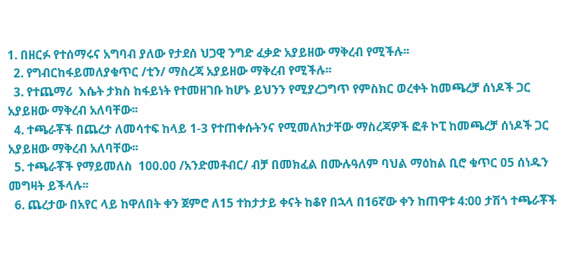1. በዘርፉ የተሰማሩና አግባብ ያለው የታደሰ ህጋዊ ንግድ ፈቃድ አያይዘው ማቅረብ የሚችሉ፡፡
  2. የግብርከፋይመለያቁጥር /ቲን/ ማስረጃ አያይዘው ማቅረብ የሚችሉ፡፡
  3. የተጨማሪ  እሴት ታክስ ከፋይነት የተመዘገቡ ከሆኑ ይህንን የሚያረጋግጥ የምስክር ወረቀት ከመጫረቻ ሰነዶች ጋር አያይዘው ማቅረብ አለባቸው፡፡
  4. ተጫራቾች በጨረታ ለመሳተፍ ከላይ 1-3 የተጠቀሱትንና የሚመለከታቸው ማስረጃዎች ፎቶ ኮፒ ከመጫረቻ ሰነዶች ጋር አያይዘው ማቅረብ አለባቸው፡፡
  5. ተጫራቾች የማይመለስ  100.00 /አንድመቶብር/ ብቻ በመክፈል በሙሉዓለም ባህል ማዕከል ቢሮ ቁጥር 05 ሰነዱን መግዛት ይችላሉ፡፡
  6. ጨረታው በአየር ላይ ከዋለበት ቀን ጀምሮ ለ15 ተከታታይ ቀናት ከቆየ በኋላ በ16ኛው ቀን ከጠዋቱ 4:00 ታሽጎ ተጫራቾች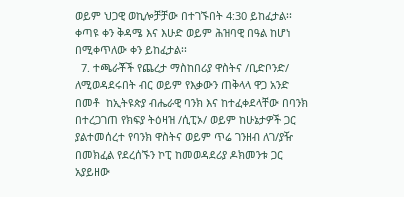ወይም ህጋዊ ወኪሎቻቻው በተገኙበት 4:30 ይከፈታል፡፡ ቀጣዩ ቀን ቅዳሜ እና እሁድ ወይም ሕዝባዊ በዓል ከሆነ በሚቀጥለው ቀን ይከፈታል፡፡
  7. ተጫራቾች የጨረታ ማስከበሪያ ዋስትና /ቢድቦንድ/ ለሚወዳደሩበት ብር ወይም የእቃውን ጠቅላላ ዋጋ አንድ በመቶ  ከኢትዩጵያ ብሔራዊ ባንክ እና ከተፈቀደላቸው በባንክ በተረጋገጠ የክፍያ ትዕዛዝ /ሲፒኦ/ ወይም ከሁኔታዎች ጋር ያልተመሰረተ የባንክ ዋስትና ወይም ጥሬ ገንዘብ ለገ/ያዥ በመክፈል የደረሰኙን ኮፒ ከመወዳደሪያ ዶክመንቱ ጋር አያይዘው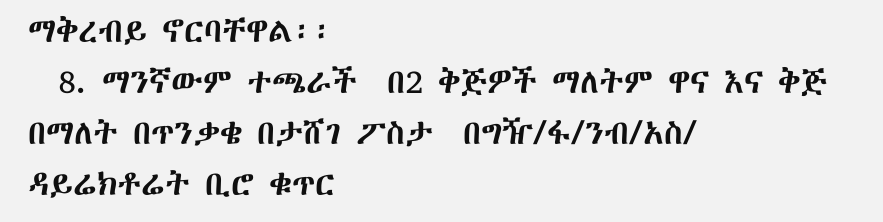ማቅረብይ ኖርባቸዋል፡፡
  8. ማንኛውም ተጫራች  በ2 ቅጅዎች ማለትም ዋና እና ቅጅ በማለት በጥንቃቄ በታሸገ ፖስታ  በግዥ/ፋ/ንብ/አስ/ ዳይሬክቶሬት ቢሮ ቁጥር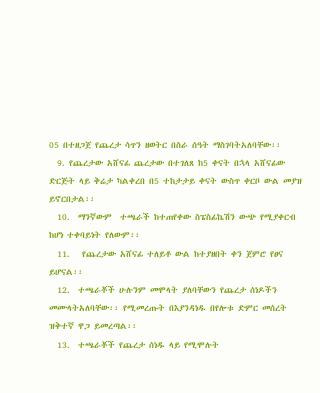05 በተዘጋጀ የጨረታ ሳጥን ዘወትር በስራ ሰዓት ማስገባትአለባቸው፡፡
  9. የጨረታው አሸናፊ ጨረታው በተገለጸ ከ5 ቀናት በኋላ አሸናፊው ድርጅት ላይ ቅሬታ ካልቀረበ በ5 ተከታታይ ቀናት ውስጥ ቀርቦ ውል መያዝ ይኖርበታል፡፡
  10.  ማንኛውም  ተጫራች ከተጠየቀው ስፔስፊኬሽን ውጭ የሚያቀርብ ከሆነ ተቀባይነት የለውም፡፡
  11.   የጨረታው አሸናፊ ተለይቶ ውል ከተያዘበት ቀን ጀምሮ የፀና ይሆናል፡፡
  12.  ተጫራቾች ሁሉንም መሞላት ያለባቸውን የጨረታ ሰነዶችን መሙላትአለባቸው፡፡ የሚመረጡት በእያንዳነዱ በየሎቱ ድምር መሰረት ዝቅተኛ ዋጋ ይመረጣል፡፡
  13.  ተጫራቾች የጨረታ ሰነዱ ላይ የሚሞሉት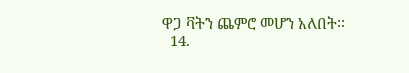ዋጋ ቫትን ጨምሮ መሆን አለበት፡፡
  14.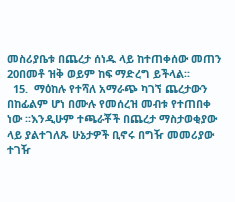መስሪያቤቱ በጨረታ ሰነዱ ላይ ከተጠቀሰው መጠን 20በመቶ ዝቅ ወይም ከፍ ማድረግ ይችላል፡፡
  15.  ማዕከሉ የተሻለ አማራጭ ካገኘ ጨረታውን በከፊልም ሆነ በሙሉ የመሰረዝ መብቱ የተጠበቀ ነው ፡፡እንዲሁም ተጫራቾች በጨረታ ማስታወቂያው ላይ ያልተገለጹ ሁኔታዎች ቢኖሩ በግዥ መመሪያው ተገዥ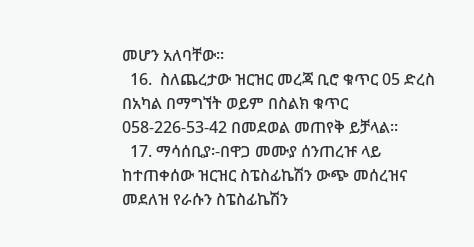መሆን አለባቸው፡፡
  16.  ስለጨረታው ዝርዝር መረጃ ቢሮ ቁጥር 05 ድረስ በአካል በማግኘት ወይም በስልክ ቁጥር 058-226-53-42 በመደወል መጠየቅ ይቻላል፡፡
  17. ማሳሰቢያ፡-በዋጋ መሙያ ሰንጠረዡ ላይ ከተጠቀሰው ዝርዝር ስፔስፊኬሽን ውጭ መሰረዝና መደለዝ የራሱን ስፔስፊኬሽን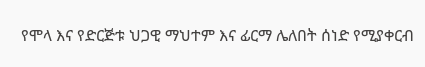የሞላ እና የድርጅቱ ህጋዊ ማህተም እና ፊርማ ሌለበት ሰነድ የሚያቀርብ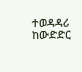ተወዳዳሪ ከውድድር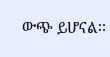ውጭ ይሆናል፡፡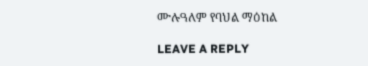ሙሉዓለም የባህል ማዕከል

LEAVE A REPLY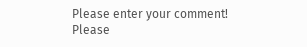Please enter your comment!
Please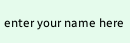enter your name here